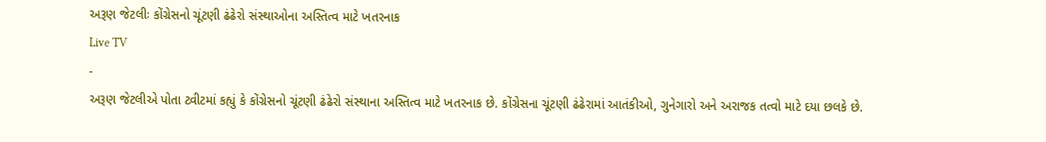અરૂણ જેટલીઃ કોંગ્રેસનો ચૂંટણી ઢંઢેરો સંસ્થાઓના અસ્તિત્વ માટે ખતરનાક
Live TV
-
અરૂણ જેટલીએ પોતા ટ્વીટમાં કહ્યું કે કોંગ્રેસનો ચૂંટણી ઢંઢેરો સંસ્થાના અસ્તિત્વ માટે ખતરનાક છે. કોંગ્રેસના ચૂંટણી ઢંઢેરામાં આતંકીઓ, ગુનેગારો અને અરાજક તત્વો માટે દયા છલકે છે.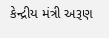કેન્દ્રીય મંત્રી અરૂણ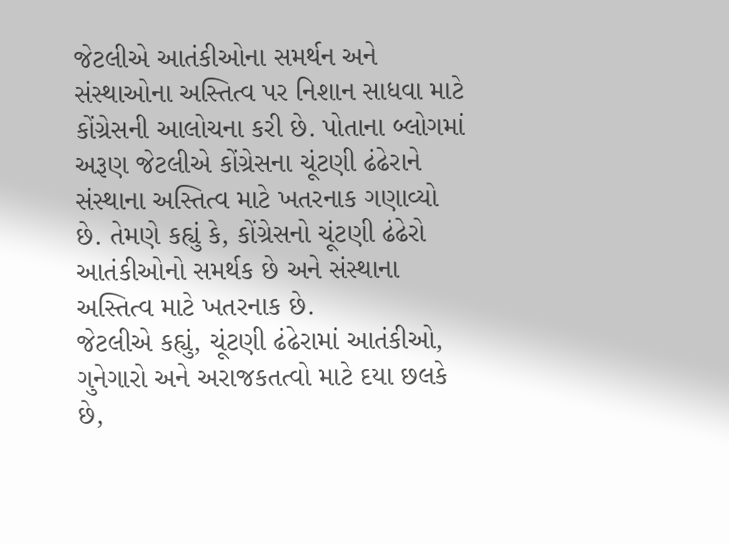જેટલીએ આતંકીઓના સમર્થન અને સંસ્થાઓના અસ્તિત્વ પર નિશાન સાધવા માટે કોંગ્રેસની આલોચના કરી છે. પોતાના બ્લોગમાં અરૂણ જેટલીએ કોંગ્રેસના ચૂંટણી ઢંઢેરાને સંસ્થાના અસ્તિત્વ માટે ખતરનાક ગણાવ્યો છે. તેમણે કહ્યું કે, કોંગ્રેસનો ચૂંટણી ઢંઢેરો આતંકીઓનો સમર્થક છે અને સંસ્થાના અસ્તિત્વ માટે ખતરનાક છે.
જેટલીએ કહ્યું, ચૂંટણી ઢંઢેરામાં આતંકીઓ, ગુનેગારો અને અરાજકતત્વો માટે દયા છલકે છે,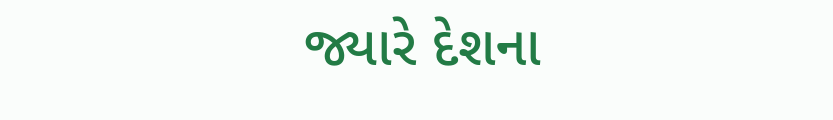જ્યારે દેશના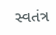સ્વતંત્ર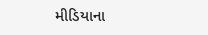મીડિયાના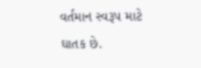વર્તમાન સ્વરૂપ માટે ઘાતક છે.